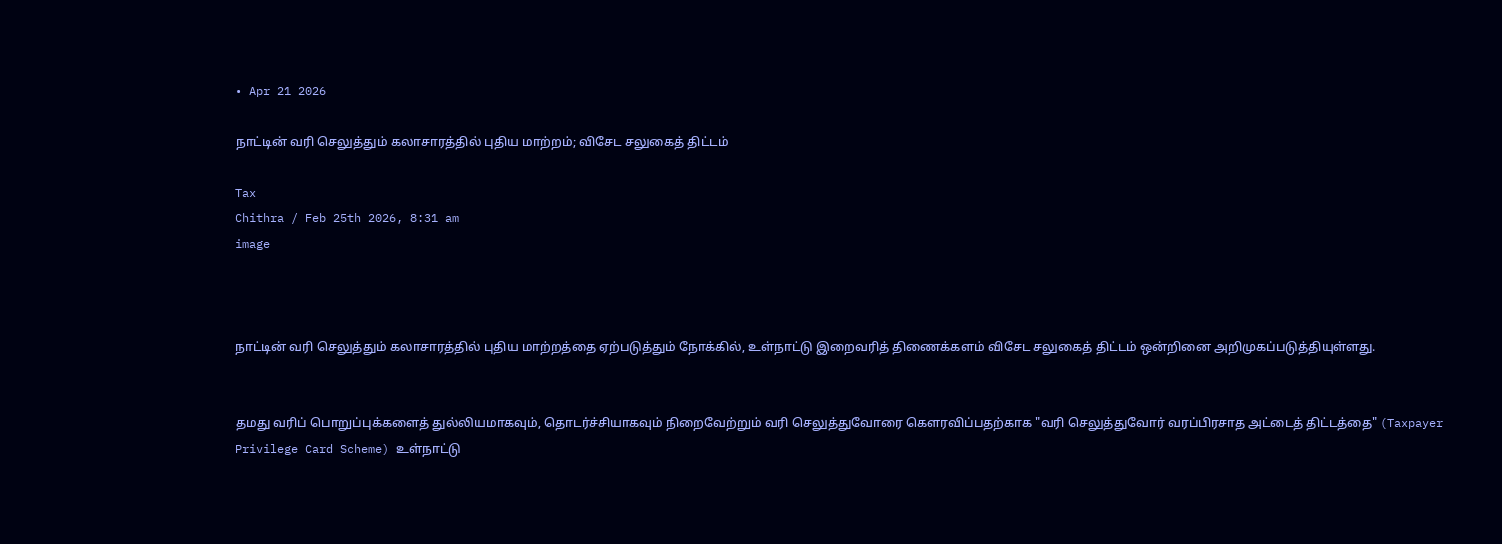• Apr 21 2026

நாட்டின் வரி செலுத்தும் கலாசாரத்தில் புதிய மாற்றம்; விசேட சலுகைத் திட்டம்

Tax
Chithra / Feb 25th 2026, 8:31 am
image



நாட்டின் வரி செலுத்தும் கலாசாரத்தில் புதிய மாற்றத்தை ஏற்படுத்தும் நோக்கில், உள்நாட்டு இறைவரித் திணைக்களம் விசேட சலுகைத் திட்டம் ஒன்றினை அறிமுகப்படுத்தியுள்ளது.


தமது வரிப் பொறுப்புக்களைத் துல்லியமாகவும், தொடர்ச்சியாகவும் நிறைவேற்றும் வரி செலுத்துவோரை கௌரவிப்பதற்காக "வரி செலுத்துவோர் வரப்பிரசாத அட்டைத் திட்டத்தை" (Taxpayer Privilege Card Scheme) உள்நாட்டு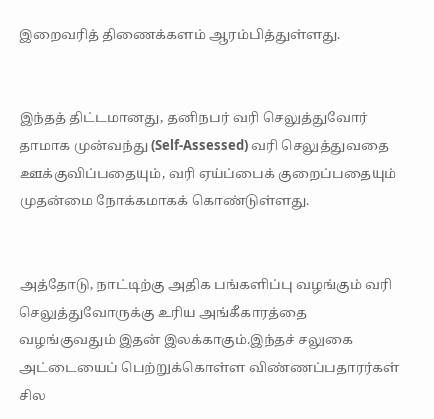இறைவரித் திணைக்களம் ஆரம்பித்துள்ளது.


இந்தத் திட்டமானது, தனிநபர் வரி செலுத்துவோர் தாமாக முன்வந்து (Self-Assessed) வரி செலுத்துவதை ஊக்குவிப்பதையும், வரி ஏய்ப்பைக் குறைப்பதையும் முதன்மை நோக்கமாகக் கொண்டுள்ளது.


அத்தோடு, நாட்டிற்கு அதிக பங்களிப்பு வழங்கும் வரி செலுத்துவோருக்கு உரிய அங்கீகாரத்தை வழங்குவதும் இதன் இலக்காகும்.இந்தச் சலுகை அட்டையைப் பெற்றுக்கொள்ள விண்ணப்பதாரர்கள் சில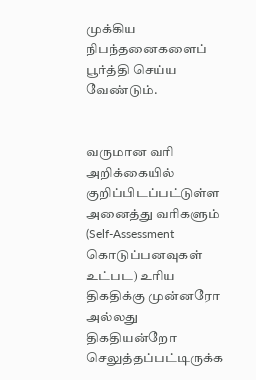முக்கிய நிபந்தனைகளைப் பூர்த்தி செய்ய வேண்டும்.


வருமான வரி அறிக்கையில் குறிப்பிடப்பட்டுள்ள அனைத்து வரிகளும் (Self-Assessment கொடுப்பனவுகள் உட்பட) உரிய திகதிக்கு முன்னரோ அல்லது திகதியன்றோ செலுத்தப்பட்டிருக்க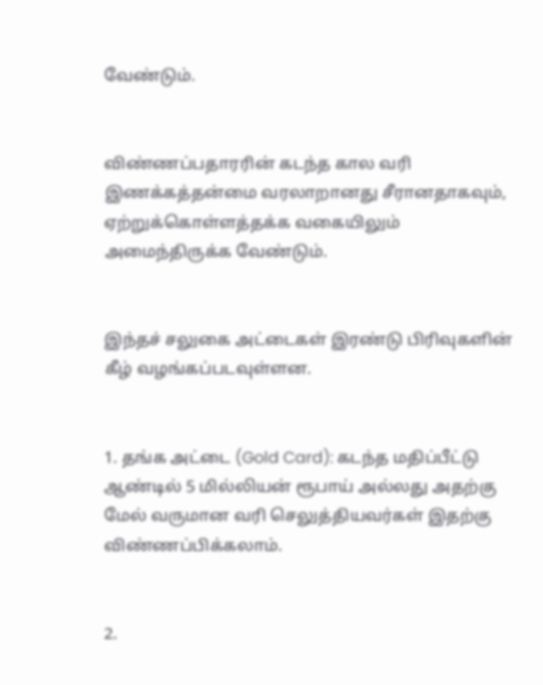வேண்டும்.


விண்ணப்பதாரரின் கடந்த கால வரி இணக்கத்தன்மை வரலாறானது சீரானதாகவும், ஏற்றுக்கொள்ளத்தக்க வகையிலும் அமைந்திருக்க வேண்டும்.


இந்தச் சலுகை அட்டைகள் இரண்டு பிரிவுகளின் கீழ் வழங்கப்படவுள்ளன.


1. தங்க அட்டை (Gold Card): கடந்த மதிப்பீட்டு ஆண்டில் 5 மில்லியன் ரூபாய் அல்லது அதற்கு மேல் வருமான வரி செலுத்தியவர்கள் இதற்கு விண்ணப்பிக்கலாம்.


2.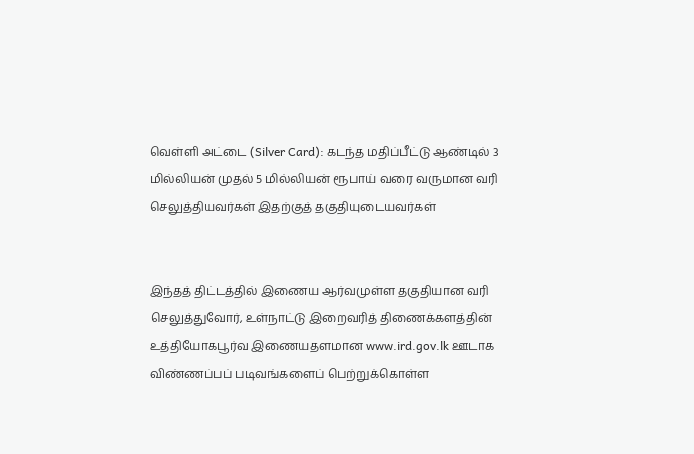வெள்ளி அட்டை (Silver Card): கடந்த மதிப்பீட்டு ஆண்டில் 3 மில்லியன் முதல் 5 மில்லியன் ரூபாய் வரை வருமான வரி செலுத்தியவர்கள் இதற்குத் தகுதியுடையவர்கள்


இந்தத் திட்டத்தில் இணைய ஆர்வமுள்ள தகுதியான வரி செலுத்துவோர், உள்நாட்டு இறைவரித் திணைக்களத்தின் உத்தியோகபூர்வ இணையதளமான www.ird.gov.lk ஊடாக விண்ணப்பப் படிவங்களைப் பெற்றுக்கொள்ள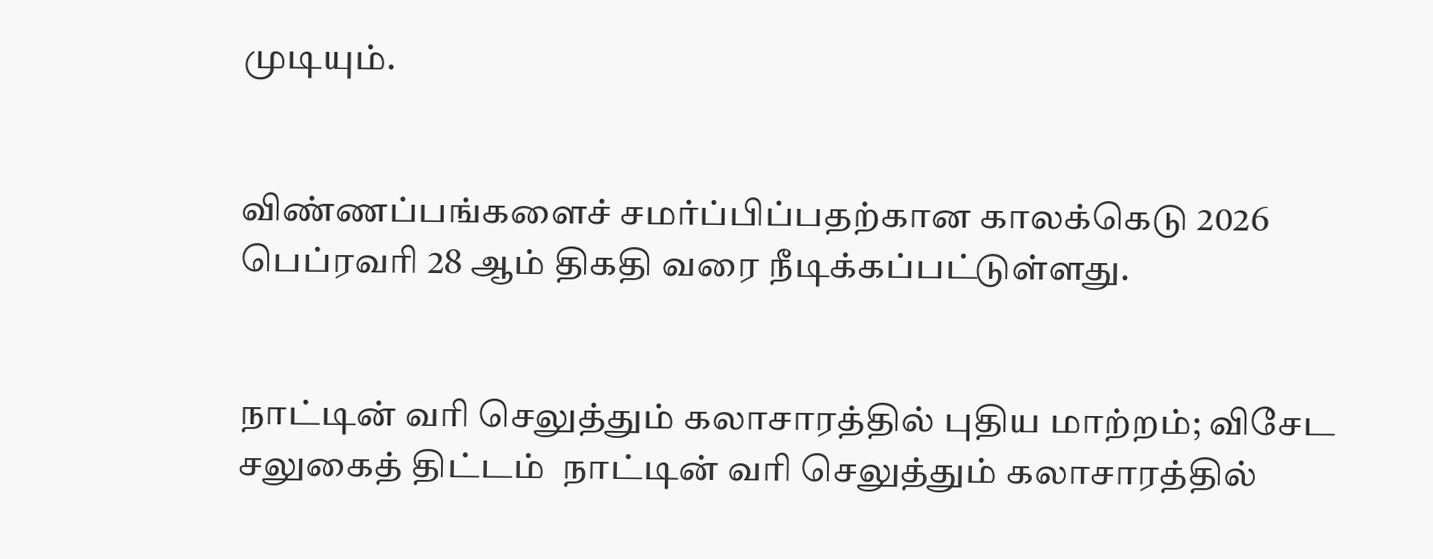முடியும்.


விண்ணப்பங்களைச் சமர்ப்பிப்பதற்கான காலக்கெடு 2026 பெப்ரவரி 28 ஆம் திகதி வரை நீடிக்கப்பட்டுள்ளது.


நாட்டின் வரி செலுத்தும் கலாசாரத்தில் புதிய மாற்றம்; விசேட சலுகைத் திட்டம்  நாட்டின் வரி செலுத்தும் கலாசாரத்தில்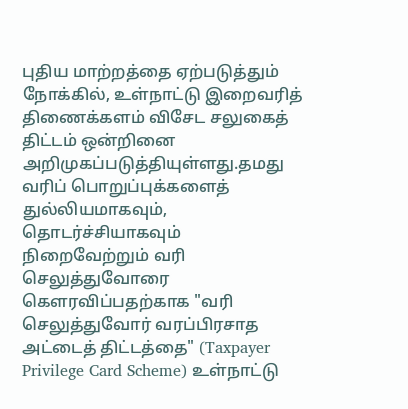புதிய மாற்றத்தை ஏற்படுத்தும் நோக்கில், உள்நாட்டு இறைவரித் திணைக்களம் விசேட சலுகைத் திட்டம் ஒன்றினை அறிமுகப்படுத்தியுள்ளது.தமது வரிப் பொறுப்புக்களைத் துல்லியமாகவும், தொடர்ச்சியாகவும் நிறைவேற்றும் வரி செலுத்துவோரை கௌரவிப்பதற்காக "வரி செலுத்துவோர் வரப்பிரசாத அட்டைத் திட்டத்தை" (Taxpayer Privilege Card Scheme) உள்நாட்டு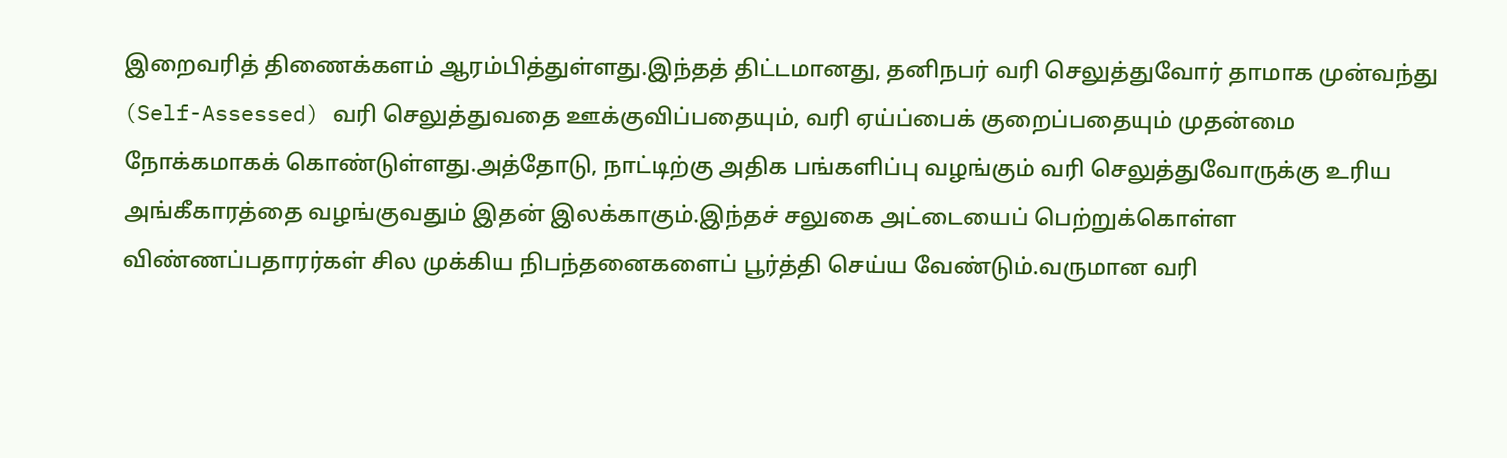இறைவரித் திணைக்களம் ஆரம்பித்துள்ளது.இந்தத் திட்டமானது, தனிநபர் வரி செலுத்துவோர் தாமாக முன்வந்து (Self-Assessed) வரி செலுத்துவதை ஊக்குவிப்பதையும், வரி ஏய்ப்பைக் குறைப்பதையும் முதன்மை நோக்கமாகக் கொண்டுள்ளது.அத்தோடு, நாட்டிற்கு அதிக பங்களிப்பு வழங்கும் வரி செலுத்துவோருக்கு உரிய அங்கீகாரத்தை வழங்குவதும் இதன் இலக்காகும்.இந்தச் சலுகை அட்டையைப் பெற்றுக்கொள்ள விண்ணப்பதாரர்கள் சில முக்கிய நிபந்தனைகளைப் பூர்த்தி செய்ய வேண்டும்.வருமான வரி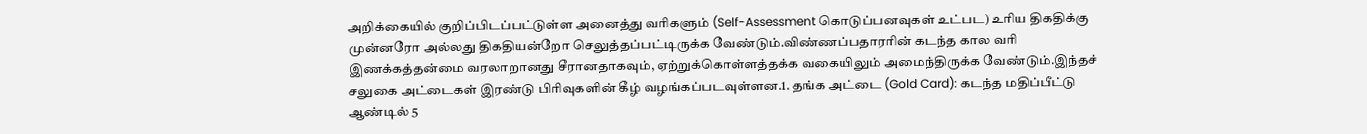அறிக்கையில் குறிப்பிடப்பட்டுள்ள அனைத்து வரிகளும் (Self-Assessment கொடுப்பனவுகள் உட்பட) உரிய திகதிக்கு முன்னரோ அல்லது திகதியன்றோ செலுத்தப்பட்டிருக்க வேண்டும்.விண்ணப்பதாரரின் கடந்த கால வரி இணக்கத்தன்மை வரலாறானது சீரானதாகவும், ஏற்றுக்கொள்ளத்தக்க வகையிலும் அமைந்திருக்க வேண்டும்.இந்தச் சலுகை அட்டைகள் இரண்டு பிரிவுகளின் கீழ் வழங்கப்படவுள்ளன.1. தங்க அட்டை (Gold Card): கடந்த மதிப்பீட்டு ஆண்டில் 5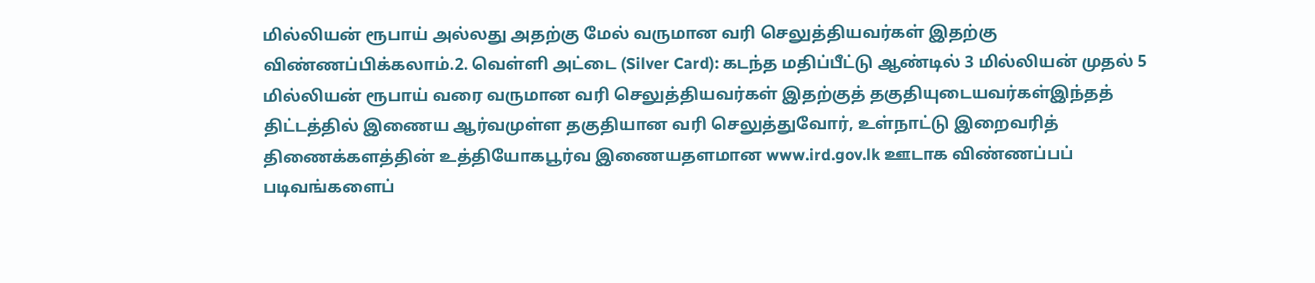மில்லியன் ரூபாய் அல்லது அதற்கு மேல் வருமான வரி செலுத்தியவர்கள் இதற்கு விண்ணப்பிக்கலாம்.2. வெள்ளி அட்டை (Silver Card): கடந்த மதிப்பீட்டு ஆண்டில் 3 மில்லியன் முதல் 5 மில்லியன் ரூபாய் வரை வருமான வரி செலுத்தியவர்கள் இதற்குத் தகுதியுடையவர்கள்இந்தத் திட்டத்தில் இணைய ஆர்வமுள்ள தகுதியான வரி செலுத்துவோர், உள்நாட்டு இறைவரித் திணைக்களத்தின் உத்தியோகபூர்வ இணையதளமான www.ird.gov.lk ஊடாக விண்ணப்பப் படிவங்களைப்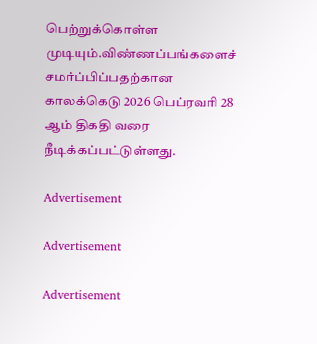பெற்றுக்கொள்ள முடியும்.விண்ணப்பங்களைச் சமர்ப்பிப்பதற்கான காலக்கெடு 2026 பெப்ரவரி 28 ஆம் திகதி வரை நீடிக்கப்பட்டுள்ளது.

Advertisement

Advertisement

Advertisement